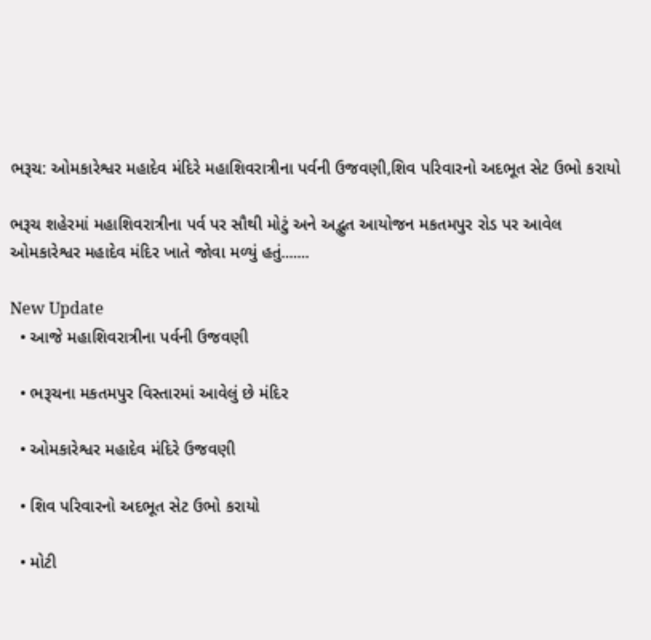ભરૂચ: ઓમકારેશ્વર મહાદેવ મંદિરે મહાશિવરાત્રીના પર્વની ઉજવણી,શિવ પરિવારનો અદભૂત સેટ ઉભો કરાયો

ભરૂચ શહેરમાં મહાશિવરાત્રીના પર્વ પર સૌથી મોટું અને અદ્ભુત આયોજન મકતમપુર રોડ પર આવેલ ઓમકારેશ્વર મહાદેવ મંદિર ખાતે જોવા મળ્યું હતું.......

New Update
  • આજે મહાશિવરાત્રીના પર્વની ઉજવણી

  • ભરૂચના મકતમપુર વિસ્તારમાં આવેલું છે મંદિર

  • ઓમકારેશ્વર મહાદેવ મંદિરે ઉજવણી

  • શિવ પરિવારનો અદભૂત સેટ ઉભો કરાયો

  • મોટી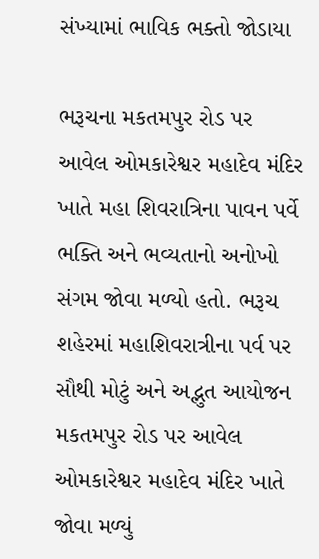સંખ્યામાં ભાવિક ભક્તો જોડાયા

ભરૂચના મકતમપુર રોડ પર આવેલ ઓમકારેશ્વર મહાદેવ મંદિર ખાતે મહા શિવરાત્રિના પાવન પર્વે ભક્તિ અને ભવ્યતાનો અનોખો સંગમ જોવા મળ્યો હતો. ભરૂચ શહેરમાં મહાશિવરાત્રીના પર્વ પર સૌથી મોટું અને અદ્ભુત આયોજન મકતમપુર રોડ પર આવેલ ઓમકારેશ્વર મહાદેવ મંદિર ખાતે જોવા મળ્યું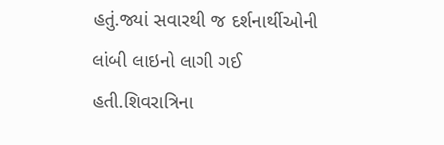હતું.જ્યાં સવારથી જ દર્શનાર્થીઓની લાંબી લાઇનો લાગી ગઈ હતી.શિવરાત્રિના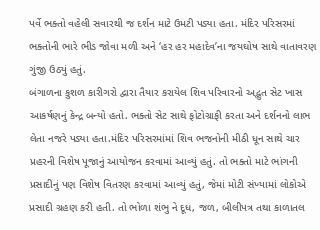પર્વે ભક્તો વહેલી સવારથી જ દર્શન માટે ઉમટી પડ્યા હતા. મંદિર પરિસરમાં ભક્તોની ભારે ભીડ જોવા મળી અને ‘હર હર મહાદેવ’ના જયઘોષ સાથે વાતાવરણ ગુંજી ઉઠ્યું હતું.
બંગાળના કુશળ કારીગરો દ્વારા તૈયાર કરાયેલ શિવ પરિવારનો અદ્ભુત સેટ ખાસ આકર્ષણનું કેન્દ્ર બન્યો હતો. ભક્તો સેટ સાથે ફોટોગ્રાફી કરતા અને દર્શનનો લાભ લેતા નજરે પડ્યા હતા.મંદિર પરિસરમાંમાં શિવ ભજનોની મીઠી ધૂન સાથે ચાર પ્રહરની વિશેષ પૂજાનું આયોજન કરવામાં આવ્યું હતું. તો ભક્તો માટે ભાંગની પ્રસાદીનું પણ વિશેષ વિતરણ કરવામાં આવ્યું હતું, જેમાં મોટી સંખ્યામાં લોકોએ પ્રસાદી ગ્રહણ કરી હતી. તો ભોળા શંભુ ને દૂધ, જળ, બીલીપત્ર તથા કાળાતલ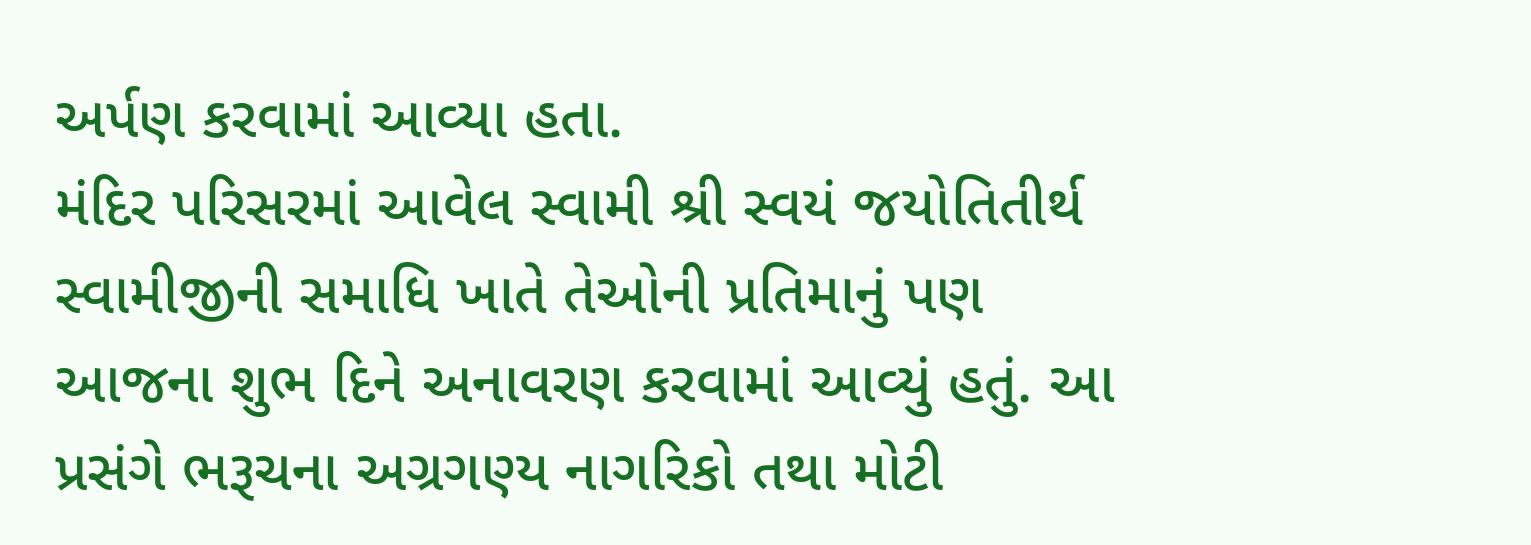અર્પણ કરવામાં આવ્યા હતા.
મંદિર પરિસરમાં આવેલ સ્વામી શ્રી સ્વયં જયોતિતીર્થ સ્વામીજીની સમાધિ ખાતે તેઓની પ્રતિમાનું પણ આજના શુભ દિને અનાવરણ કરવામાં આવ્યું હતું. આ પ્રસંગે ભરૂચના અગ્રગણ્ય નાગરિકો તથા મોટી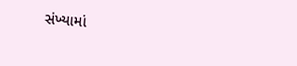સંખ્યામાં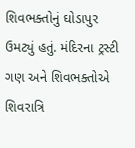શિવભક્તોનું ઘોડાપુર ઉમટ્યું હતું. મંદિરના ટ્રસ્ટી ગણ અને શિવભક્તોએ શિવરાત્રિ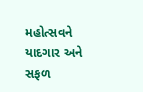મહોત્સવને યાદગાર અને સફળ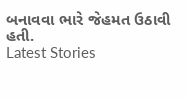બનાવવા ભારે જેહમત ઉઠાવી હતી.
Latest Stories